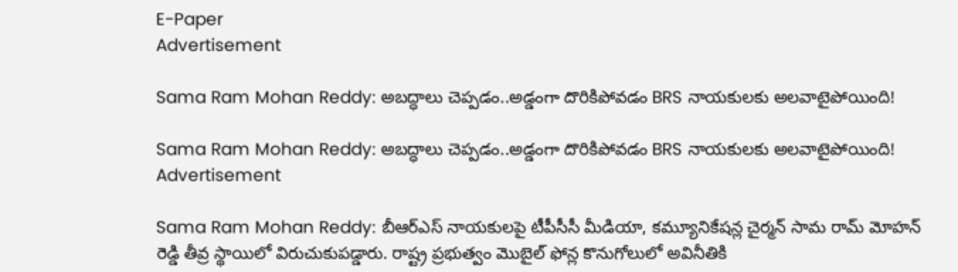E-Paper
Advertisement

Sama Ram Mohan Reddy: అబద్ధాలు చెప్పడం..అడ్డంగా దొరికిపోవడం BRS నాయకులకు అలవాటైపోయింది!

Sama Ram Mohan Reddy: అబద్ధాలు చెప్పడం..అడ్డంగా దొరికిపోవడం BRS నాయకులకు అలవాటైపోయింది!
Advertisement

Sama Ram Mohan Reddy: బీఆర్‌ఎస్ నాయకులపై టీపీసీసీ మీడియా, కమ్యూనికేషన్ల చైర్మన్ సామ రామ్ మోహన్ రెడ్డి తీవ్ర స్థాయిలో విరుచుకుపడ్డారు. రాష్ట్ర ప్రభుత్వం మొబైల్ ఫోన్ల కొనుగోలులో అవినీతికి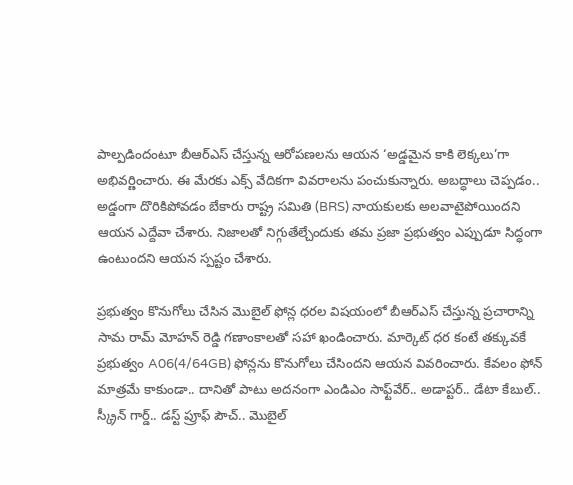పాల్పడిందంటూ బీఆర్‌ఎస్ చేస్తున్న ఆరోపణలను ఆయన ‘అడ్డమైన కాకి లెక్కలు’గా అభివర్ణించారు. ఈ మేర‌కు ఎక్స్ వేదిక‌గా వివ‌రాల‌ను పంచుకున్నారు. అబద్ధాలు చెప్పడం.. అడ్డంగా దొరికిపోవడం బేకారు రాష్ట్ర సమితి (BRS) నాయకులకు అలవాటైపోయిందని ఆయన ఎద్దేవా చేశారు. నిజాలతో నిగ్గుతేల్చేందుకు తమ ప్రజా ప్రభుత్వం ఎప్పుడూ సిద్ధంగా ఉంటుందని ఆయన స్పష్టం చేశారు.

ప్రభుత్వం కొనుగోలు చేసిన మొబైల్ ఫోన్ల ధరల విషయంలో బీఆర్‌ఎస్ చేస్తున్న ప్రచారాన్ని సామ రామ్ మోహన్ రెడ్డి గణాంకాలతో సహా ఖండించారు. మార్కెట్ ధర కంటే తక్కువకే ప్రభుత్వం A06(4/64GB) ఫోన్లను కొనుగోలు చేసిందని ఆయన వివరించారు. కేవలం ఫోన్ మాత్రమే కాకుండా.. దానితో పాటు అదనంగా ఎండిఎం సాఫ్ట్‌వేర్.. అడాప్టర్.. డేటా కేబుల్.. స్క్రీన్ గార్డ్.. డస్ట్ ప్రూఫ్ పౌచ్.. మొబైల్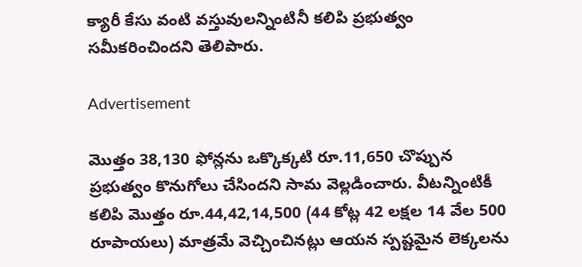క్యారీ కేసు వంటి వస్తువులన్నింటినీ కలిపి ప్రభుత్వం సమీకరించిందని తెలిపారు.

Advertisement

మొత్తం 38,130 ఫోన్లను ఒక్కొక్కటి రూ.11,650 చొప్పున ప్రభుత్వం కొనుగోలు చేసిందని సామ వెల్లడించారు. వీటన్నింటికీ కలిపి మొత్తం రూ.44,42,14,500 (44 కోట్ల 42 లక్షల 14 వేల 500 రూపాయలు) మాత్రమే వెచ్చించినట్లు ఆయన స్పష్టమైన లెక్కలను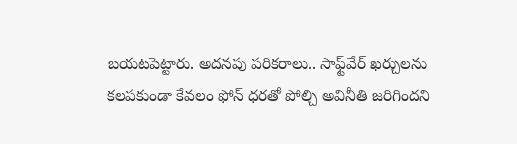బయటపెట్టారు. అదనపు పరికరాలు.. సాఫ్ట్‌వేర్ ఖర్చులను కలపకుండా కేవలం ఫోన్ ధరతో పోల్చి అవినీతి జరిగిందని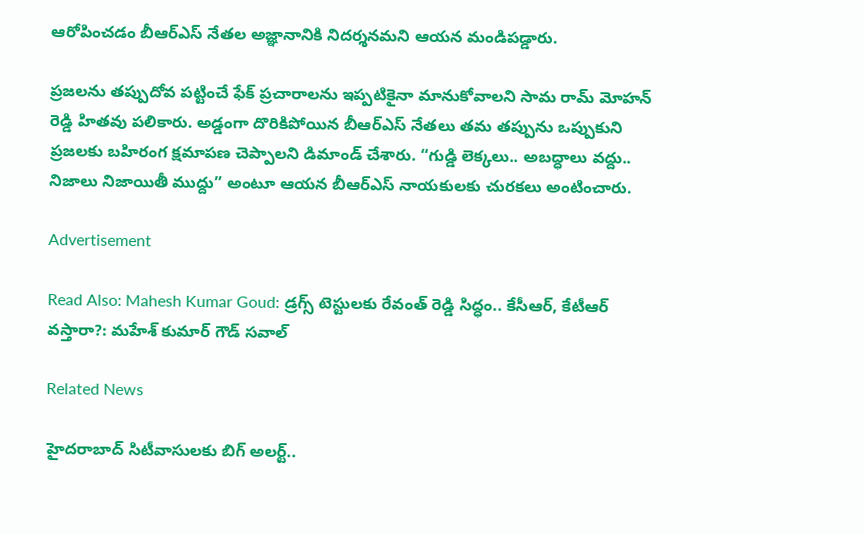ఆరోపించడం బీఆర్‌ఎస్ నేతల అజ్ఞానానికి నిదర్శనమని ఆయన మండిపడ్డారు.

ప్రజలను తప్పుదోవ పట్టించే ఫేక్ ప్రచారాలను ఇప్పటికైనా మానుకోవాలని సామ రామ్ మోహన్ రెడ్డి హితవు పలికారు. అడ్డంగా దొరికిపోయిన బీఆర్‌ఎస్ నేతలు తమ తప్పును ఒప్పుకుని ప్రజలకు బహిరంగ క్షమాపణ చెప్పాలని డిమాండ్ చేశారు. “గుడ్డి లెక్కలు.. అబద్ధాలు వద్దు.. నిజాలు నిజాయితీ ముద్దు” అంటూ ఆయన బీఆర్‌ఎస్ నాయకులకు చురకలు అంటించారు.

Advertisement

Read Also: Mahesh Kumar Goud: డ్రగ్స్ టెస్టులకు రేవంత్ రెడ్డి సిద్ధం.. కేసీఆర్, కేటీఆర్ వస్తారా?: మహేశ్ కుమార్ గౌడ్ సవాల్

Related News

హైదరాబాద్ సిటీవాసులకు బిగ్ అలర్ట్..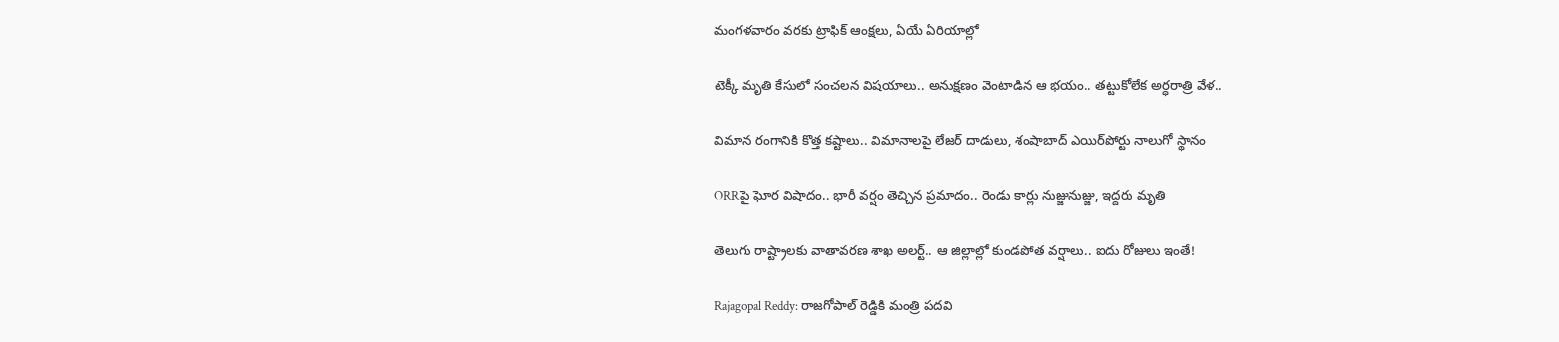మంగళవారం వరకు ట్రాఫిక్ ఆంక్షలు, ఏయే ఏరియాల్లో

టెక్కీ మృతి కేసులో సంచలన విషయాలు.. అనుక్షణం వెంటాడిన ఆ భయం.. తట్టుకోలేక అర్ధరాత్రి వేళ..

విమాన రంగానికి కొత్త కష్టాలు.. విమానాలపై లేజర్ దాడులు, శంషాబాద్ ఎయిర్‌పోర్టు నాలుగో స్థానం

ORRపై ఘోర విషాదం.. భారీ వర్షం తెచ్చిన ప్రమాదం.. రెండు కార్లు నుజ్జునుజ్జు, ఇద్దరు మృతి

తెలుగు రాష్ట్రాలకు వాతావరణ శాఖ అలర్ట్.. ఆ జిల్లాల్లో కుండపోత వర్షాలు.. ఐదు రోజులు ఇంతే!

Rajagopal Reddy: రాజగోపాల్ రెడ్డికి మంత్రి పదవి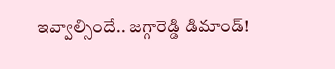ఇవ్వాల్సిందే.. జగ్గారెడ్డి డిమాండ్!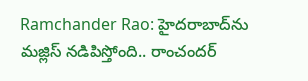Ramchander Rao: హైదరాబాద్‌ను మజ్లిస్ నడిపిస్తోంది.. రాంచందర్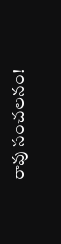రావు సంచలనం!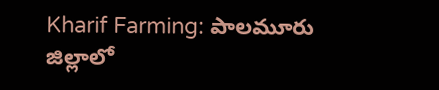Kharif Farming: పాలమూరు జిల్లాలో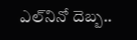ఎల్‌నినో దెబ్బ..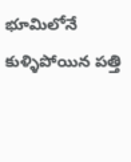భూమిలోనే కుళ్ళిపోయిన పత్తి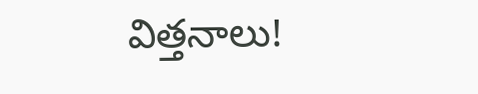విత్తనాలు!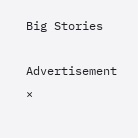Big Stories

Advertisement
×